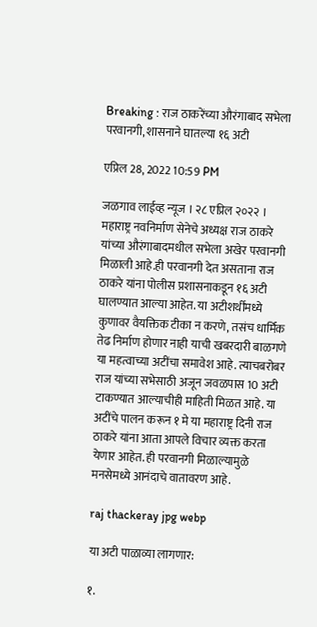Breaking : राज ठाकरेंच्या औरंगाबाद सभेला परवानगी, शासनाने घातल्या १६ अटी

एप्रिल 28, 2022 10:59 PM

जळगाव लाईव्ह न्यूज । २८ एप्रिल २०२२ । महाराष्ट्र नवनिर्माण सेनेचे अध्यक्ष राज ठाकरे यांच्या औरंगाबादमधील सभेला अखेर परवानगी मिळाली आहे.ही परवानगी देत असताना राज ठाकरे यांना पोलीस प्रशासनाकडून १६ अटी घालण्यात आल्या आहेत. या अटीशर्थींमध्ये कुणावर वैयक्तिक टीका न करणे, तसंच धार्मिक तेढ निर्माण होणार नाही याची खबरदारी बाळगणे या महत्वाच्या अटींचा समावेश आहे. त्याचबरोबर राज यांच्या सभेसाठी अजून जवळपास 10 अटी टाकण्यात आल्याचीही माहिती मिळत आहे. या अटींचे पालन करून १ मे या महाराष्ट्र दिनी राज ठाकरे यांना आता आपले विचार व्यक्त करता येणार आहेत. ही परवानगी मिळाल्यामुळे मनसेमध्ये आनंदाचे वातावरण आहे.

raj thackeray jpg webp

या अटी पाळाव्या लागणार:

१.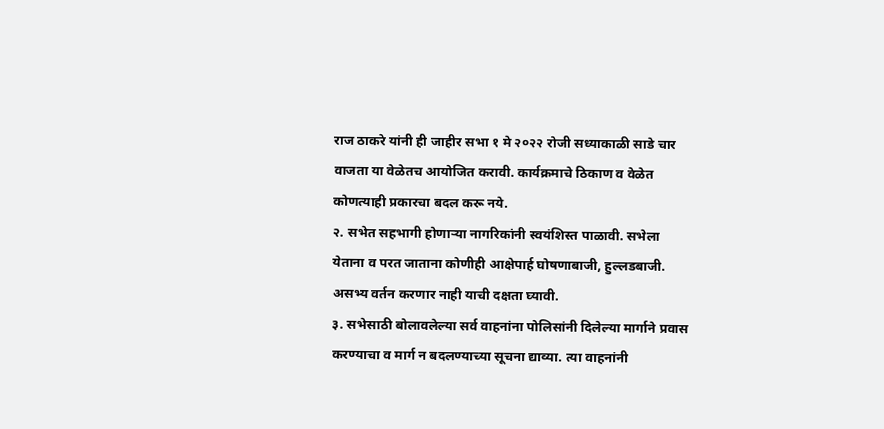राज ठाकरे यांनी ही जाहीर सभा १ मे २०२२ रोजी सध्याकाळी साडे चार वाजता या वेळेतच आयोजित करावी. कार्यक्रमाचे ठिकाण व वेळेत कोणत्याही प्रकारचा बदल करू नये.
२. सभेत सहभागी होणाऱ्या नागरिकांनी स्वयंशिस्त पाळावी. सभेला येताना व परत जाताना कोणीही आक्षेपार्ह घोषणाबाजी, हुल्लडबाजी. असभ्य वर्तन करणार नाही याची दक्षता घ्यावी.
३. सभेसाठी बोलावलेल्या सर्व वाहनांना पोलिसांनी दिलेल्या मार्गाने प्रवास करण्याचा व मार्ग न बदलण्याच्या सूचना द्याव्या. त्या वाहनांनी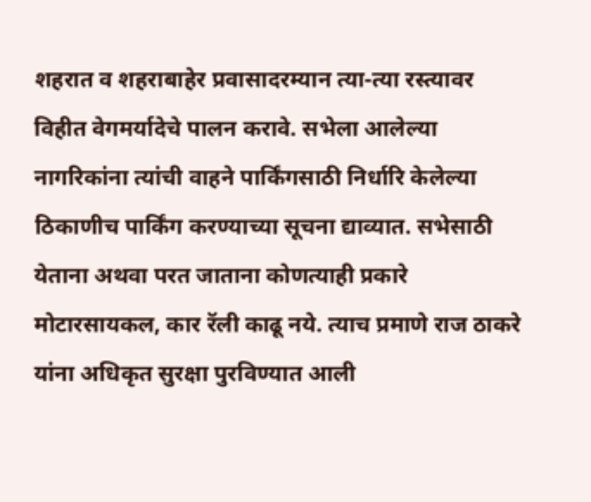शहरात व शहराबाहेर प्रवासादरम्यान त्या-त्या रस्त्यावर विहीत वेगमर्यादेचे पालन करावे. सभेला आलेल्या नागरिकांना त्यांची वाहने पार्किंगसाठी निर्धारि केलेल्या ठिकाणीच पार्किंग करण्याच्या सूचना द्याव्यात. सभेसाठी येताना अथवा परत जाताना कोणत्याही प्रकारे मोटारसायकल, कार रॅली काढू नये. त्याच प्रमाणे राज ठाकरे यांना अधिकृत सुरक्षा पुरविण्यात आली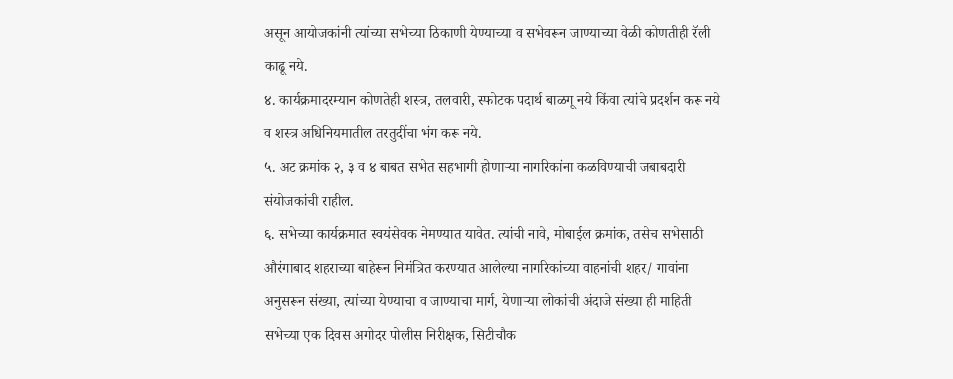असून आयोजकांनी त्यांच्या सभेच्या ठिकाणी येण्याच्या व सभेवरून जाण्याच्या वेळी कोणतीही रॅली काढू नये.
४. कार्यक्रमादरम्यान कोणतेही शस्त्र, तलवारी, स्फोटक पदार्थ बाळगू नये किंवा त्यांचे प्रदर्शन करू नये व शस्त्र अधिनियमातील तरतुदींचा भंग करू नये.
५. अट क्रमांक २, ३ व ४ बाबत सभेत सहभागी होणाऱ्या नागरिकांना कळविण्याची जबाबदारी संयोजकांची राहील.
६. सभेच्या कार्यक्रमात स्वयंसेवक नेमण्यात यावेत. त्यांची नावे, मोबाईल क्रमांक, तसेच सभेसाठी औरंगाबाद शहराच्या बाहेरून निमंत्रित करण्यात आलेल्या नागरिकांच्या वाहनांची शहर/ गावांना अनुसरून संख्या, त्यांच्या येण्याचा व जाण्याचा मार्ग, येणाऱ्या लोकांची अंदाजे संख्या ही माहिती सभेच्या एक दिवस अगोदर पोलीस निरीक्षक, सिटीचौक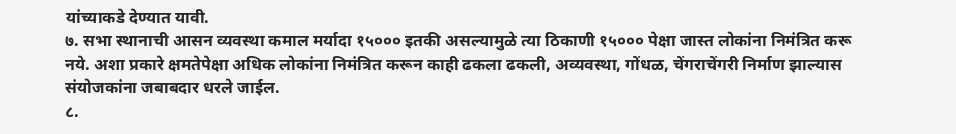यांच्याकडे देण्यात यावी.
७. सभा स्थानाची आसन व्यवस्था कमाल मर्यादा १५००० इतकी असल्यामुळे त्या ठिकाणी १५००० पेक्षा जास्त लोकांना निमंत्रित करू नये. अशा प्रकारे क्षमतेपेक्षा अधिक लोकांना निमंत्रित करून काही ढकला ढकली, अव्यवस्था, गोंधळ, चेंगराचेंगरी निर्माण झाल्यास संयोजकांना जबाबदार धरले जाईल.
८.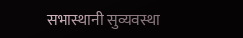सभास्थानी सुव्यवस्था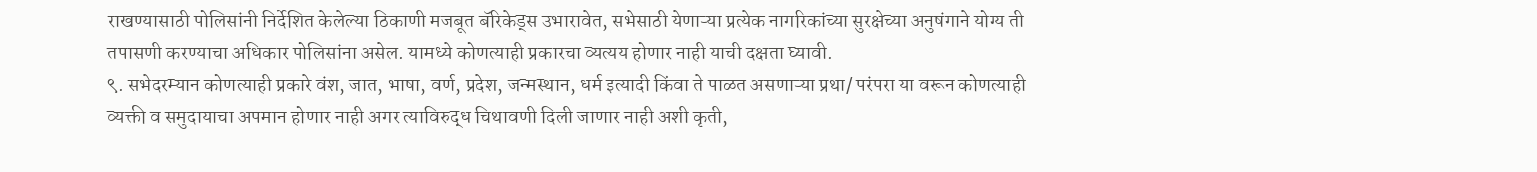राखण्यासाठी पोलिसांनी निर्देशित केलेल्या ठिकाणी मजबूत बॅरिकेड्स उभारावेत, सभेसाठी येणाऱ्या प्रत्येक नागरिकांच्या सुरक्षेच्या अनुषंगाने योग्य ती तपासणी करण्याचा अधिकार पोलिसांना असेल. यामध्ये कोणत्याही प्रकारचा व्यत्यय होणार नाही याची दक्षता घ्यावी.
९. सभेदरम्यान कोणत्याही प्रकारे वंश, जात, भाषा, वर्ण, प्रदेश, जन्मस्थान, धर्म इत्यादी किंवा ते पाळत असणाऱ्या प्रथा/ परंपरा या वरून कोणत्याही व्यक्ती व समुदायाचा अपमान होणार नाही अगर त्याविरुद्ध चिथावणी दिली जाणार नाही अशी कृती,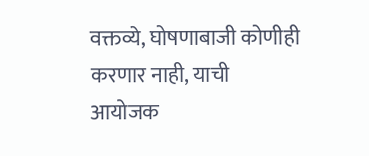वक्तव्ये, घोषणाबाजी कोणीही करणार नाही, याची आयोजक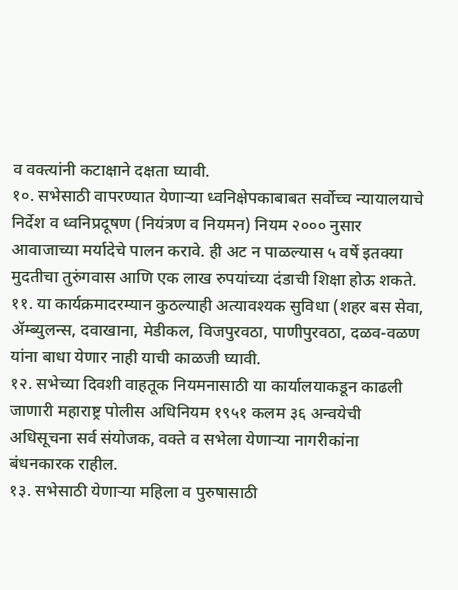व वक्त्यांनी कटाक्षाने दक्षता घ्यावी.
१०. सभेसाठी वापरण्यात येणाऱ्या ध्वनिक्षेपकाबाबत सर्वोच्च न्यायालयाचे निर्देश व ध्वनिप्रदूषण (नियंत्रण व नियमन) नियम २००० नुसार आवाजाच्या मर्यादेचे पालन करावे. ही अट न पाळल्यास ५ वर्षे इतक्या मुदतीचा तुरुंगवास आणि एक लाख रुपयांच्या दंडाची शिक्षा होऊ शकते.
११. या कार्यक्रमादरम्यान कुठल्याही अत्यावश्यक सुविधा (शहर बस सेवा, ॲम्ब्युलन्स, दवाखाना, मेडीकल, विजपुरवठा, पाणीपुरवठा, दळव-वळण यांना बाधा येणार नाही याची काळजी घ्यावी.
१२. सभेच्या दिवशी वाहतूक नियमनासाठी या कार्यालयाकडून काढली जाणारी महाराष्ट्र पोलीस अधिनियम १९५१ कलम ३६ अन्वयेची अधिसूचना सर्व संयोजक, वक्ते व सभेला येणाऱ्या नागरीकांना बंधनकारक राहील.
१३. सभेसाठी येणाऱ्या महिला व पुरुषासाठी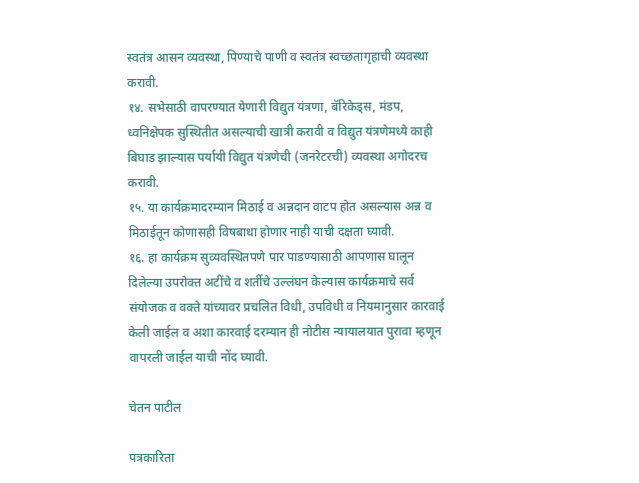स्वतंत्र आसन व्यवस्था, पिण्याचे पाणी व स्वतंत्र स्वच्छतागृहाची व्यवस्था करावी.
१४. सभेसाठी वापरण्यात येणारी विद्युत यंत्रणा, बॅरिकेड्स, मंडप, ध्वनिक्षेपक सुस्थितीत असल्याची खात्री करावी व विद्युत यंत्रणेमध्ये काही बिघाड झाल्यास पर्यायी विद्युत यंत्रणेची (जनरेटरची) व्यवस्था अगोदरच करावी.
१५. या कार्यक्रमादरम्यान मिठाई व अन्नदान वाटप होत असल्यास अन्न व मिठाईतून कोणासही विषबाधा होणार नाही याची दक्षता घ्यावी.
१६. हा कार्यक्रम सुव्यवस्थितपणे पार पाडण्यासाठी आपणास घालून दिलेल्या उपरोक्त अटींचे व शर्तीचे उल्लंघन केल्यास कार्यक्रमाचे सर्व संयोजक व वक्ते यांच्यावर प्रचलित विधी, उपविधी व नियमानुसार कारवाई केली जाईल व अशा कारवाई दरम्यान ही नोटीस न्यायालयात पुरावा म्हणून वापरली जाईल याची नोंद घ्यावी.

चेतन पाटील

पत्रकारिता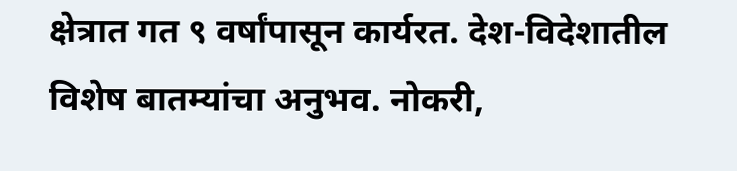क्षेत्रात गत ९ वर्षांपासून कार्यरत. देश-विदेशातील विशेष बातम्यांचा अनुभव. नोकरी,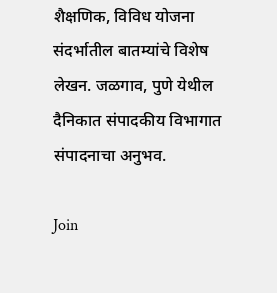शैक्षणिक, विविध योजना संदर्भातील बातम्यांचे विशेष लेखन. जळगाव, पुणे येथील दैनिकात संपादकीय विभागात संपादनाचा अनुभव.

Join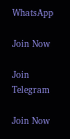WhatsApp

Join Now

Join Telegram

Join Now